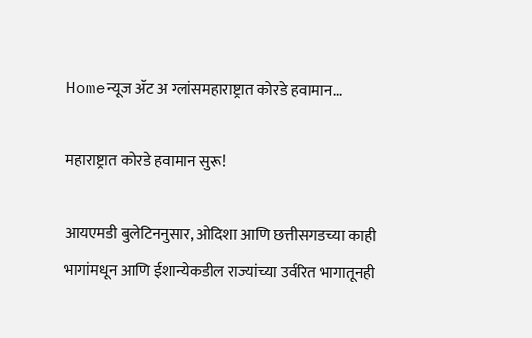Homeन्यूज ॲट अ ग्लांसमहाराष्ट्रात कोरडे हवामान...

महाराष्ट्रात कोरडे हवामान सुरू!

आयएमडी बुलेटिननुसार, ओदिशा आणि छत्तीसगडच्या काही भागांमधून आणि ईशान्येकडील राज्यांच्या उर्वरित भागातूनही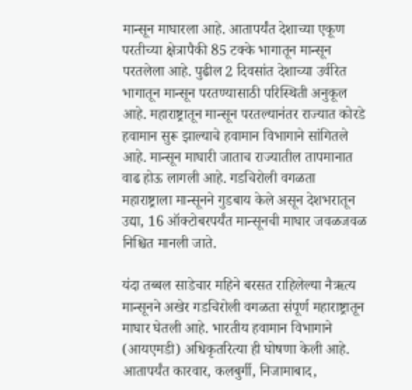मान्सून माघारला आहे. आतापर्यंत देशाच्या एकूण परतीच्या क्षेत्रापैकी 85 टक्के भागातून मान्सून परतलेला आहे. पुढील 2 दिवसांत देशाच्या उर्वरित भागातून मान्सून परतण्यासाठी परिस्थिती अनुकूल आहे. महाराष्ट्रातून मान्सून परतल्यानंतर राज्यात कोरडे हवामान सुरू झाल्याचे हवामान विभागाने सांगितले आहे. मान्सून माघारी जाताच राज्यातील तापमानात वाढ होऊ लागली आहे. गडचिरोली वगळता महाराष्ट्राला मान्सूनने गुडबाय केले असून देशभरातून उद्या, 16 ऑक्टोबरपर्यंत मान्सूनची माघार जवळजवळ निश्चित मानली जाते.

यंदा तब्बल साडेचार महिने बरसत राहिलेल्या नैऋत्य मान्सूनने अखेर गडचिरोली वगळता संपूर्ण महाराष्ट्रातून माघार घेतली आहे. भारतीय हवामान विभागाने (आयएमडी) अधिकृतरित्या ही घोषणा केली आहे. आतापर्यंत कारवार, कलबुर्गी, निजामाबाद,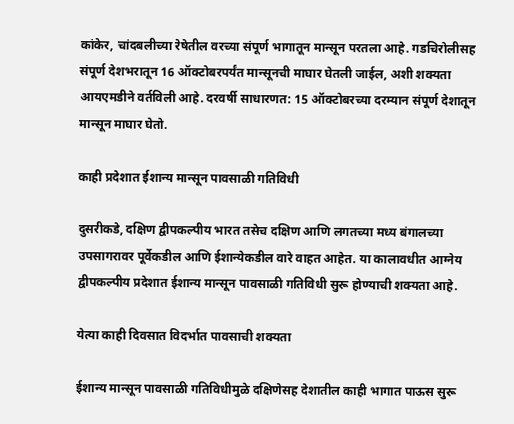कांकेर, चांदबलीच्या रेषेतील वरच्या संपूर्ण भागातून मान्सून परतला आहे. गडचिरोलीसह संपूर्ण देशभरातून 16 ऑक्टोबरपर्यंत मान्सूनची माघार घेतली जाईल, अशी शक्यता आयएमडीने वर्तविली आहे. दरवर्षी साधारणत: 15 ऑक्टोबरच्या दरम्यान संपूर्ण देशातून मान्सून माघार घेतो.

काही प्रदेशात ईशान्य मान्सून पावसाळी गतिविधी

दुसरीकडे, दक्षिण द्वीपकल्पीय भारत तसेच दक्षिण आणि लगतच्या मध्य बंगालच्या उपसागरावर पूर्वेकडील आणि ईशान्येकडील वारे वाहत आहेत. या कालावधीत आग्नेय द्वीपकल्पीय प्रदेशात ईशान्य मान्सून पावसाळी गतिविधी सुरू होण्याची शक्यता आहे.

येत्या काही दिवसात विदर्भात पावसाची शक्यता

ईशान्य मान्सून पावसाळी गतिविधीमुळे दक्षिणेसह देशातील काही भागात पाऊस सुरू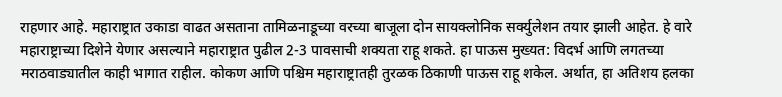राहणार आहे. महाराष्ट्रात उकाडा वाढत असताना तामिळनाडूच्या वरच्या बाजूला दोन सायक्लोनिक सर्क्युलेशन तयार झाली आहेत. हे वारे महाराष्ट्राच्या दिशेने येणार असल्याने महाराष्ट्रात पुढील 2-3 पावसाची शक्यता राहू शकते. हा पाऊस मुख्यत: विदर्भ आणि लगतच्या मराठवाड्यातील काही भागात राहील. कोकण आणि पश्चिम महाराष्ट्रातही तुरळक ठिकाणी पाऊस राहू शकेल. अर्थात, हा अतिशय हलका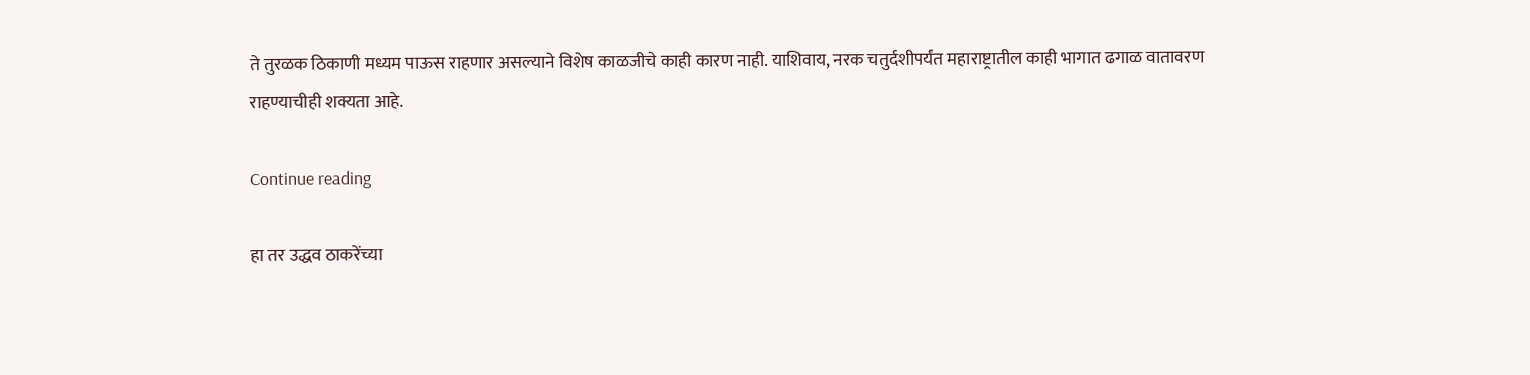ते तुरळक ठिकाणी मध्यम पाऊस राहणार असल्याने विशेष काळजीचे काही कारण नाही. याशिवाय, नरक चतुर्दशीपर्यंत महाराष्ट्रातील काही भागात ढगाळ वातावरण राहण्याचीही शक्यता आहे.

Continue reading

हा तर उद्धव ठाकरेंच्या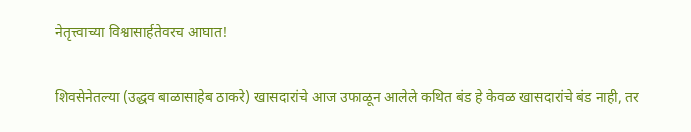नेतृत्त्वाच्या विश्वासार्हतेवरच आघात!

शिवसेनेतल्या (उद्धव बाळासाहेब ठाकरे) खासदारांचे आज उफाळून आलेले कथित बंड हे केवळ खासदारांचे बंड नाही, तर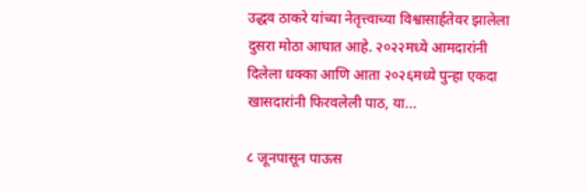उद्धव ठाकरे यांच्या नेतृत्त्वाच्या विश्वासार्हतेवर झालेला दुसरा मोठा आघात आहे. २०२२मध्ये आमदारांनी दिलेला धक्का आणि आता २०२६मध्ये पुन्हा एकदा खासदारांनी फिरवलेली पाठ, या...

८ जूनपासून पाऊस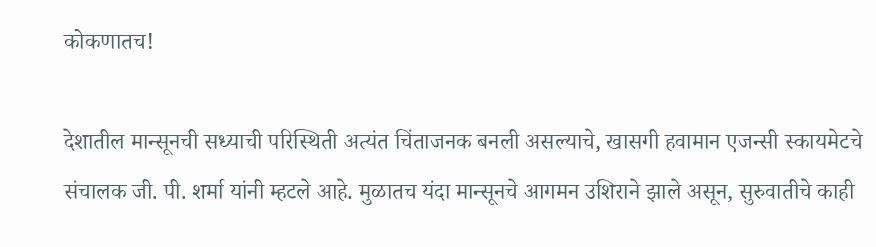कोकणातच!

देशातील मान्सूनची सध्याची परिस्थिती अत्यंत चिंताजनक बनली असल्याचे, खासगी हवामान एजन्सी स्कायमेटचे संचालक जी. पी. शर्मा यांनी म्हटले आहे. मुळातच यंदा मान्सूनचे आगमन उशिराने झाले असून, सुरुवातीचे काही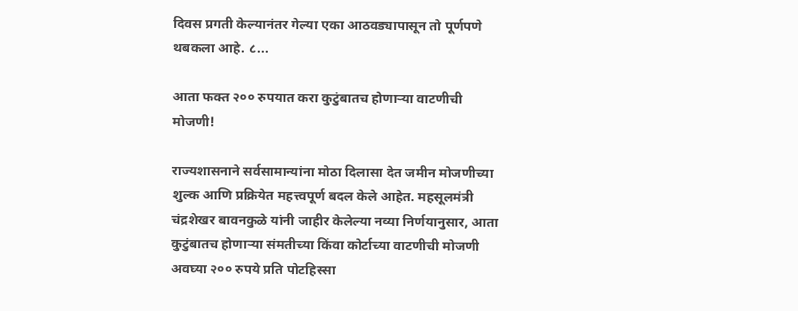दिवस प्रगती केल्यानंतर गेल्या एका आठवड्यापासून तो पूर्णपणे थबकला आहे. ८...

आता फक्त २०० रुपयात करा कुटुंबातच होणाऱ्या वाटणीची मोजणी!

राज्यशासनाने सर्वसामान्यांना मोठा दिलासा देत जमीन मोजणीच्या शुल्क आणि प्रक्रियेत महत्त्वपूर्ण बदल केले आहेत. महसूलमंत्री चंद्रशेखर बावनकुळे यांनी जाहीर केलेल्या नव्या निर्णयानुसार, आता कुटुंबातच होणाऱ्या संमतीच्या किंवा कोर्टाच्या वाटणीची मोजणी अवघ्या २०० रुपये प्रति पोटहिस्सा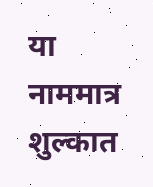या नाममात्र शुल्कात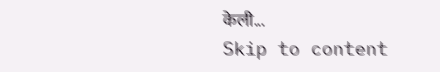केली...
Skip to content